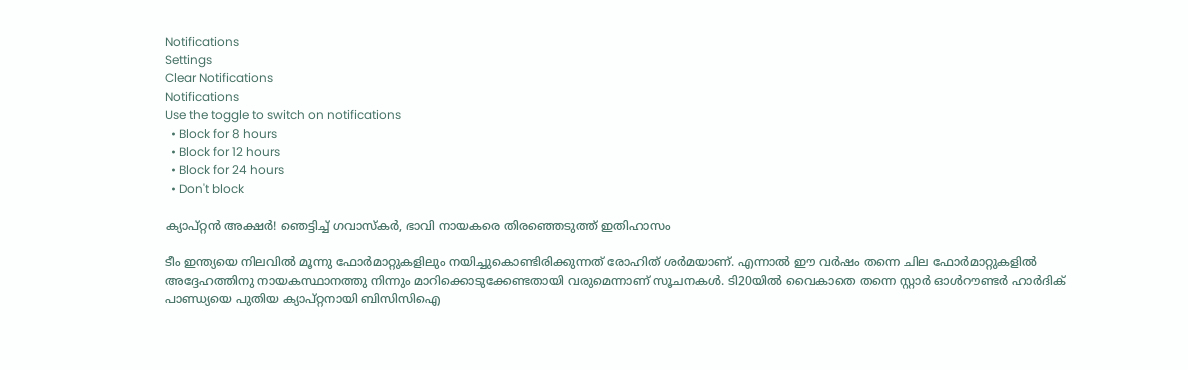Notifications
Settings
Clear Notifications
Notifications
Use the toggle to switch on notifications
  • Block for 8 hours
  • Block for 12 hours
  • Block for 24 hours
  • Don't block

ക്യാപ്റ്റന്‍ അക്ഷര്‍! ഞെട്ടിച്ച് ഗവാസ്‌കര്‍, ഭാവി നായകരെ തിരഞ്ഞെടുത്ത് ഇതിഹാസം

ടീം ഇന്ത്യയെ നിലവില്‍ മൂന്നു ഫോര്‍മാറ്റുകളിലും നയിച്ചുകൊണ്ടിരിക്കുന്നത് രോഹിത് ശര്‍മയാണ്. എന്നാല്‍ ഈ വര്‍ഷം തന്നെ ചില ഫോര്‍മാറ്റുകളില്‍ അദ്ദേഹത്തിനു നായകസ്ഥാനത്തു നിന്നും മാറിക്കൊടുക്കേണ്ടതായി വരുമെന്നാണ് സൂചനകള്‍. ടി20യില്‍ വൈകാതെ തന്നെ സ്റ്റാര്‍ ഓള്‍റൗണ്ടര്‍ ഹാര്‍ദിക് പാണ്ഡ്യയെ പുതിയ ക്യാപ്റ്റനായി ബിസിസിഐ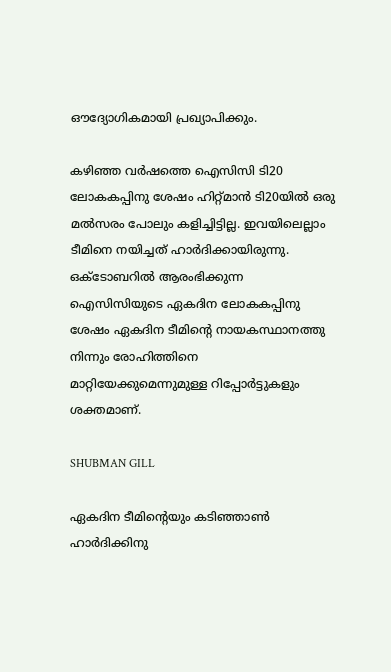ഔദ്യോഗികമായി പ്രഖ്യാപിക്കും.

കഴിഞ്ഞ വര്‍ഷത്തെ ഐസിസി ടി20 ലോകകപ്പിനു ശേഷം ഹിറ്റ്മാന്‍ ടി20യില്‍ ഒരു മല്‍സരം പോലും കളിച്ചിട്ടില്ല. ഇവയിലെല്ലാം ടീമിനെ നയിച്ചത് ഹാര്‍ദിക്കായിരുന്നു. ഒക്ടോബറില്‍ ആരംഭിക്കുന്ന ഐസിസിയുടെ ഏകദിന ലോകകപ്പിനു ശേഷം ഏകദിന ടീമിന്റെ നായകസ്ഥാനത്തു നിന്നും രോഹിത്തിനെ മാറ്റിയേക്കുമെന്നുമുള്ള റിപ്പോര്‍ട്ടുകളും ശക്തമാണ്.

SHUBMAN GILL

ഏകദിന ടീമിന്റെയും കടിഞ്ഞാണ്‍ ഹാര്‍ദിക്കിനു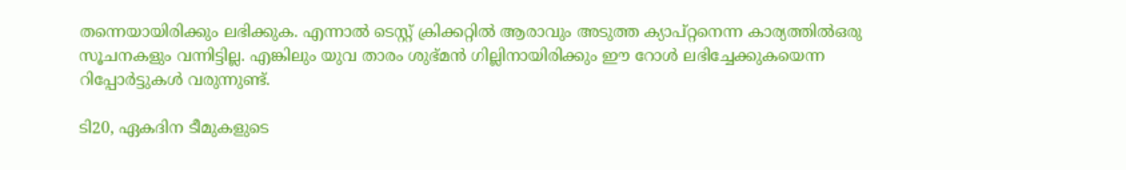തന്നെയായിരിക്കും ലഭിക്കുക. എന്നാല്‍ ടെസ്റ്റ് ക്രിക്കറ്റില്‍ ആരാവും അടുത്ത ക്യാപ്റ്റനെന്ന കാര്യത്തില്‍ഒരു സൂചനകളും വന്നിട്ടില്ല. എങ്കിലും യുവ താരം ശുഭ്മന്‍ ഗില്ലിനായിരിക്കും ഈ റോള്‍ ലഭിച്ചേക്കുകയെന്ന റിപ്പോര്‍ട്ടുകള്‍ വരുന്നുണ്ട്.

ടി20, ഏകദിന ടീമുകളുടെ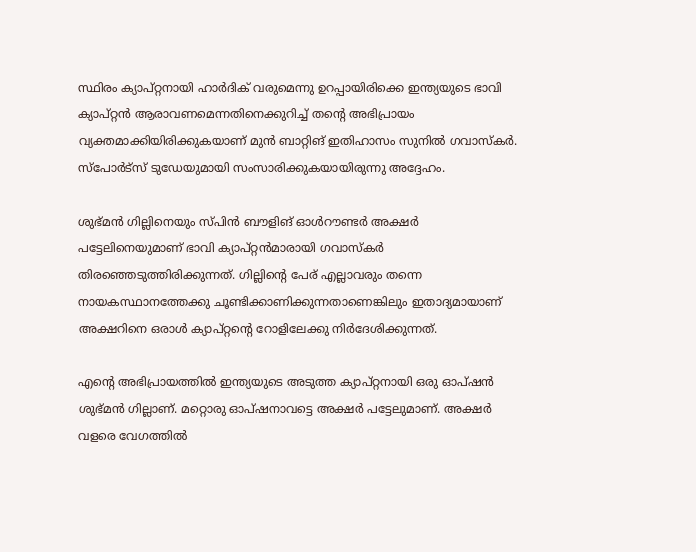സ്ഥിരം ക്യാപ്റ്റനായി ഹാര്‍ദിക് വരുമെന്നു ഉറപ്പായിരിക്കെ ഇന്ത്യയുടെ ഭാവി ക്യാപ്റ്റന്‍ ആരാവണമെന്നതിനെക്കുറിച്ച് തന്റെ അഭിപ്രായം വ്യക്തമാക്കിയിരിക്കുകയാണ് മുന്‍ ബാറ്റിങ് ഇതിഹാസം സുനില്‍ ഗവാസ്‌കര്‍. സ്‌പോര്‍ട്‌സ് ടുഡേയുമായി സംസാരിക്കുകയായിരുന്നു അദ്ദേഹം.

ശുഭ്മന്‍ ഗില്ലിനെയും സ്പിന്‍ ബൗളിങ് ഓള്‍റൗണ്ടര്‍ അക്ഷര്‍ പട്ടേലിനെയുമാണ് ഭാവി ക്യാപ്റ്റന്‍മാരായി ഗവാസ്‌കര്‍ തിരഞ്ഞെടുത്തിരിക്കുന്നത്. ഗില്ലിന്റെ പേര് എല്ലാവരും തന്നെ നായകസ്ഥാനത്തേക്കു ചൂണ്ടിക്കാണിക്കുന്നതാണെങ്കിലും ഇതാദ്യമായാണ് അക്ഷറിനെ ഒരാള്‍ ക്യാപ്റ്റന്റെ റോളിലേക്കു നിര്‍ദേശിക്കുന്നത്.

എന്റെ അഭിപ്രായത്തില്‍ ഇന്ത്യയുടെ അടുത്ത ക്യാപ്റ്റനായി ഒരു ഓപ്ഷന്‍ ശുഭ്മന്‍ ഗില്ലാണ്. മറ്റൊരു ഓപ്ഷനാവട്ടെ അക്ഷര്‍ പട്ടേലുമാണ്. അക്ഷര്‍ വളരെ വേഗത്തില്‍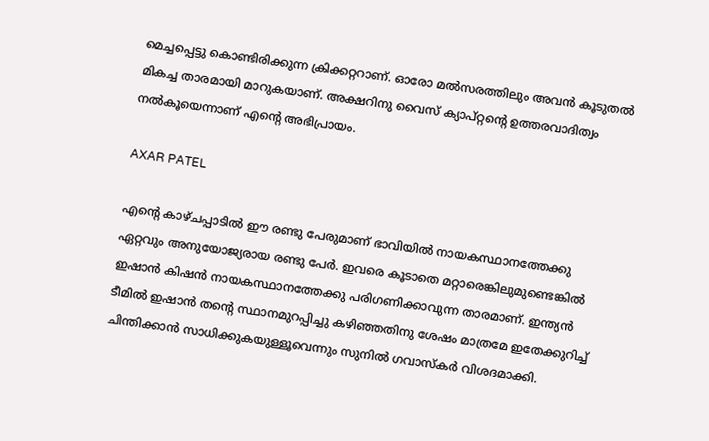മെച്ചപ്പെട്ടു കൊണ്ടിരിക്കുന്ന ക്രിക്കറ്ററാണ്. ഓരോ മല്‍സരത്തിലും അവന്‍ കൂടുതല്‍ മികച്ച താരമായി മാറുകയാണ്. അക്ഷറിനു വൈസ് ക്യാപ്റ്റന്റെ ഉത്തരവാദിത്വം നല്‍കൂയെന്നാണ് എന്റെ അഭിപ്രായം.

AXAR PATEL

എന്റെ കാഴ്ചപ്പാടില്‍ ഈ രണ്ടു പേരുമാണ് ഭാവിയില്‍ നായകസ്ഥാനത്തേക്കു ഏറ്റവും അനുയോജ്യരായ രണ്ടു പേര്‍. ഇവരെ കൂടാതെ മറ്റാരെങ്കിലുമുണ്ടെങ്കില്‍ ഇഷാന്‍ കിഷന്‍ നായകസ്ഥാനത്തേക്കു പരിഗണിക്കാവുന്ന താരമാണ്. ഇന്ത്യന്‍ ടീമില്‍ ഇഷാന്‍ തന്റെ സ്ഥാനമുറപ്പിച്ചു കഴിഞ്ഞതിനു ശേഷം മാത്രമേ ഇതേക്കുറിച്ച് ചിന്തിക്കാന്‍ സാധിക്കുകയുള്ളൂവെന്നും സുനില്‍ ഗവാസ്‌കര്‍ വിശദമാക്കി.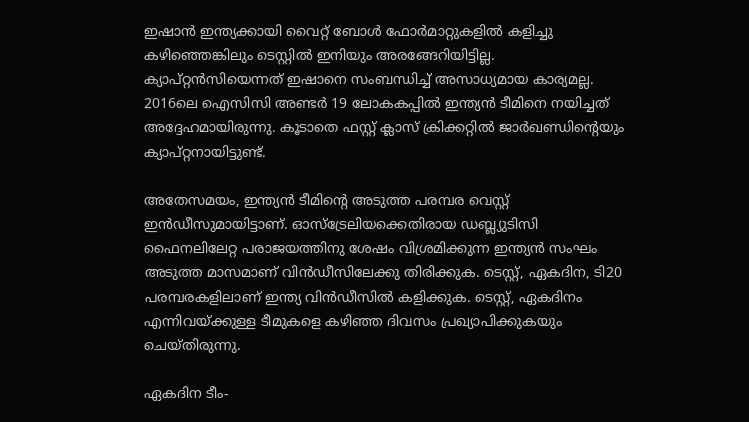ഇഷാന്‍ ഇന്ത്യക്കായി വൈറ്റ് ബോള്‍ ഫോര്‍മാറ്റുകളില്‍ കളിച്ചു കഴിഞ്ഞെങ്കിലും ടെസ്റ്റില്‍ ഇനിയും അരങ്ങേറിയിട്ടില്ല. ക്യാപ്റ്റന്‍സിയെന്നത് ഇഷാനെ സംബന്ധിച്ച് അസാധ്യമായ കാര്യമല്ല. 2016ലെ ഐസിസി അണ്ടര്‍ 19 ലോകകപ്പില്‍ ഇന്ത്യന്‍ ടീമിനെ നയിച്ചത് അദ്ദേഹമായിരുന്നു. കൂടാതെ ഫസ്റ്റ് ക്ലാസ് ക്രിക്കറ്റില്‍ ജാര്‍ഖണ്ഡിന്റെയും ക്യാപ്റ്റനായിട്ടുണ്ട്.

അതേസമയം, ഇന്ത്യന്‍ ടീമിന്റെ അടുത്ത പരമ്പര വെസ്റ്റ് ഇന്‍ഡീസുമായിട്ടാണ്. ഓസ്‌ട്രേലിയക്കെതിരായ ഡബ്ല്യുടിസി ഫൈനലിലേറ്റ പരാജയത്തിനു ശേഷം വിശ്രമിക്കുന്ന ഇന്ത്യന്‍ സംഘം അടുത്ത മാസമാണ് വിന്‍ഡീസിലേക്കു തിരിക്കുക. ടെസ്റ്റ്, ഏകദിന, ടി20 പരമ്പരകളിലാണ് ഇന്ത്യ വിന്‍ഡീസില്‍ കളിക്കുക. ടെസ്റ്റ്, ഏകദിനം എന്നിവയ്ക്കുള്ള ടീമുകളെ കഴിഞ്ഞ ദിവസം പ്രഖ്യാപിക്കുകയും ചെയ്തിരുന്നു.

ഏകദിന ടീം-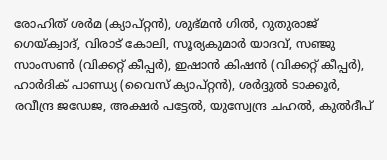രോഹിത് ശര്‍മ (ക്യാപ്റ്റന്‍), ശുഭ്മന്‍ ഗില്‍, റുതുരാജ് ഗെയ്ക്വാദ്, വിരാട് കോലി, സൂര്യകുമാര്‍ യാദവ്, സഞ്ജു സാംസണ്‍ (വിക്കറ്റ് കീപ്പര്‍), ഇഷാന്‍ കിഷന്‍ (വിക്കറ്റ് കീപ്പര്‍), ഹാര്‍ദിക് പാണ്ഡ്യ (വൈസ് ക്യാപ്റ്റന്‍), ശര്‍ദ്ദുല്‍ ടാക്കൂര്‍, രവീന്ദ്ര ജഡേജ, അക്ഷര്‍ പട്ടേല്‍, യുസ്വേന്ദ്ര ചഹല്‍, കുല്‍ദീപ്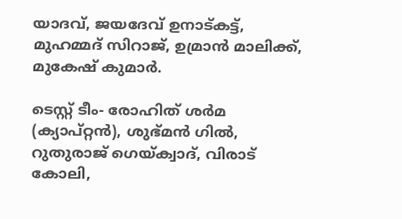യാദവ്, ജയദേവ് ഉനാട്കട്ട്, മുഹമ്മദ് സിറാജ്, ഉമ്രാന്‍ മാലിക്ക്, മുകേഷ് കുമാര്‍.

ടെസ്റ്റ് ടീം- രോഹിത് ശര്‍മ (ക്യാപ്റ്റന്‍), ശുഭ്മന്‍ ഗില്‍, റുതുരാജ് ഗെയ്ക്വാദ്, വിരാട് കോലി,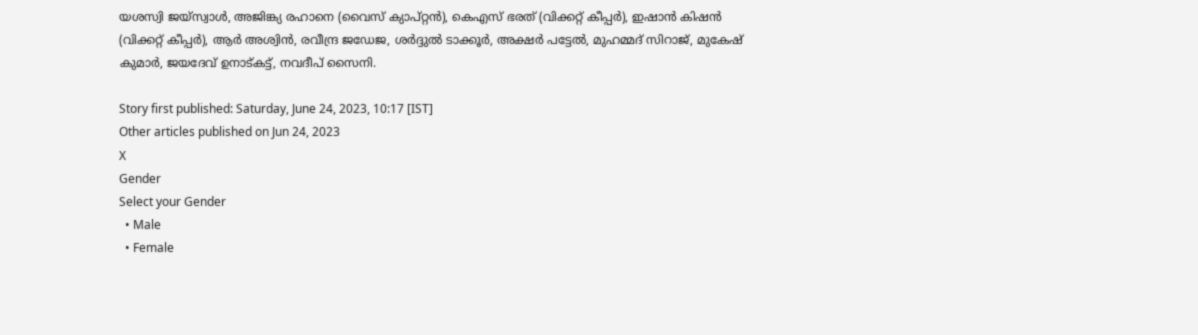യശസ്വി ജയ്‌സ്വാള്‍, അജിങ്ക്യ രഹാനെ (വൈസ് ക്യാപ്റ്റന്‍), കെഎസ് ഭരത് (വിക്കറ്റ് കീപ്പര്‍), ഇഷാന്‍ കിഷന്‍ (വിക്കറ്റ് കീപ്പര്‍), ആര്‍ അശ്വിന്‍, രവീന്ദ്ര ജഡേജ, ശര്‍ദ്ദുല്‍ ടാക്കൂര്‍, അക്ഷര്‍ പട്ടേല്‍, മുഹമ്മദ് സിറാജ്, മുകേഷ് കുമാര്‍, ജയദേവ് ഉനാട്കട്ട്, നവദീപ് സൈനി.

Story first published: Saturday, June 24, 2023, 10:17 [IST]
Other articles published on Jun 24, 2023
X
Gender
Select your Gender
  • Male
  • Female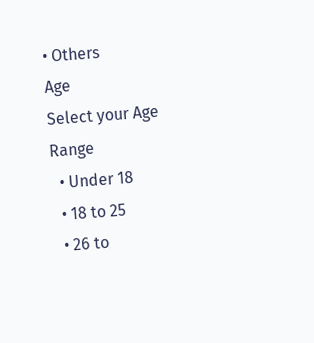• Others
Age
Select your Age Range
  • Under 18
  • 18 to 25
  • 26 to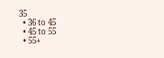35
  • 36 to 45
  • 45 to 55
  • 55+